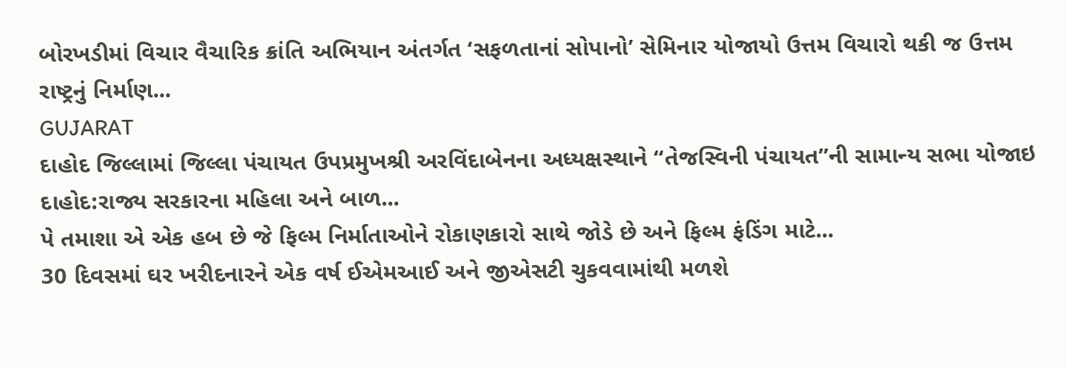બોરખડીમાં વિચાર વૈચારિક ક્રાંતિ અભિયાન અંતર્ગત ‘સફળતાનાં સોપાનો’ સેમિનાર યોજાયો ઉત્તમ વિચારો થકી જ ઉત્તમ રાષ્ટ્રનું નિર્માણ...
GUJARAT
દાહોદ જિલ્લામાં જિલ્લા પંચાયત ઉપપ્રમુખશ્રી અરવિંદાબેનના અધ્યક્ષસ્થાને “તેજસ્વિની પંચાયત”ની સામાન્ય સભા યોજાઇ દાહોદ:રાજ્ય સરકારના મહિલા અને બાળ...
પે તમાશા એ એક હબ છે જે ફિલ્મ નિર્માતાઓને રોકાણકારો સાથે જોડે છે અને ફિલ્મ ફંડિંગ માટે...
30 દિવસમાં ઘર ખરીદનારને એક વર્ષ ઈએમઆઈ અને જીએસટી ચુકવવામાંથી મળશે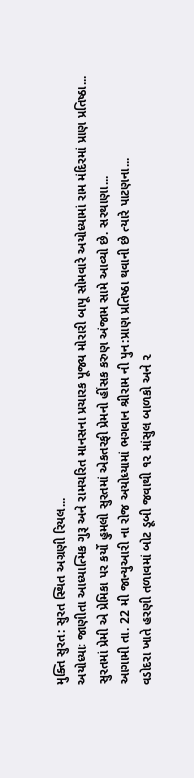મુક્તિ સુરત: સુરત સ્થિત અગ્રણી રિયલ...
અયોધ્યાઃ જાણીતા આધ્યાત્મિક ગુરૂ અને રામચરિત માનસના પ્રચારક પૂજ્ય મોરારી બાપૂ સોમવારે અયોધ્યામાં રામ મંદિરમાં પ્રાણ પ્રતિષ્ઠા...
સુરતમાં પ્રેમી એ પ્રેમિકા પર કર્યો હુમલો સુરતમાં એકતરફી પ્રેમનો હીંસક કરુણ અંજામ સામે આવ્યો છે. સરથાણા...
આગામી તા. 22 મી જાન્યુઆરી ના રોજ અયોધ્યામાં ભગવાન શ્રીરામ ની પુન:પ્રાણ પ્રતિષ્ઠા થવાની છે ત્યારે પાટણના...
વડોદરા ખાતે હરણી તળાવમાં બોટ ડૂબી જવાથી ૧૨ માંસુલ બાળકો અને ૨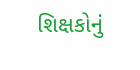શિક્ષકોનું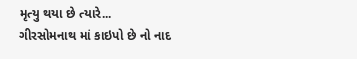મૃત્યુ થયા છે ત્યારે...
ગીરસોમનાથ માં કાઇપો છે નો નાદ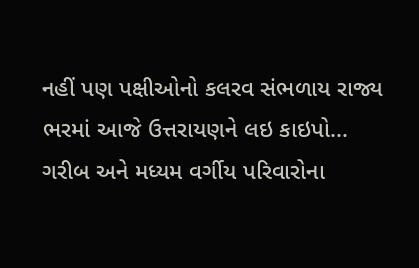નહીં પણ પક્ષીઓનો કલરવ સંભળાય રાજ્ય ભરમાં આજે ઉત્તરાયણને લઇ કાઇપો...
ગરીબ અને મધ્યમ વર્ગીય પરિવારોના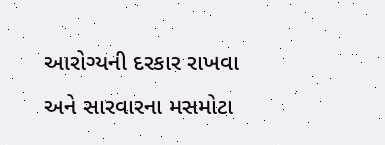આરોગ્યની દરકાર રાખવા અને સારવારના મસમોટા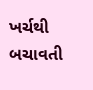ખર્ચથી બચાવતી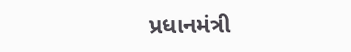પ્રધાનમંત્રી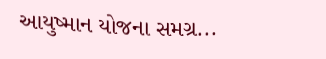આયુષ્માન યોજના સમગ્ર...